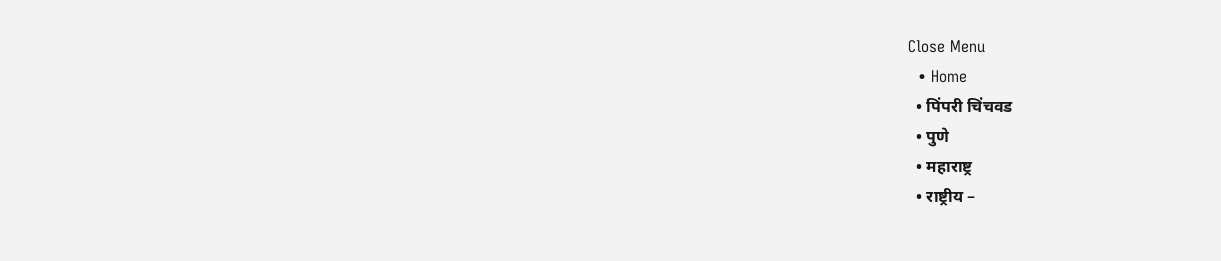Close Menu
  • Home
  • पिंपरी चिंचवड
  • पुणे
  • महाराष्ट्र
  • राष्ट्रीय –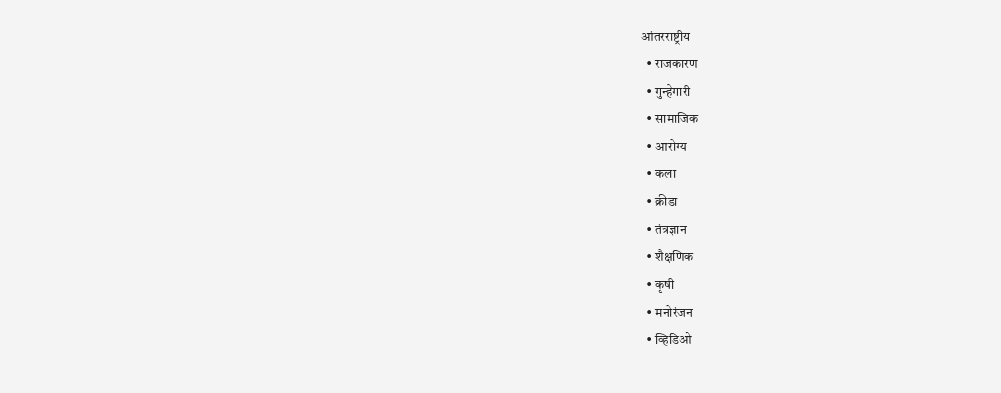आंतरराष्ट्रीय
  • राजकारण
  • गुन्हेगारी
  • सामाजिक
  • आरोग्य
  • कला
  • क्रीडा
  • तंत्रज्ञान
  • शैक्षणिक
  • कृषी
  • मनोरंजन
  • व्हिडिओ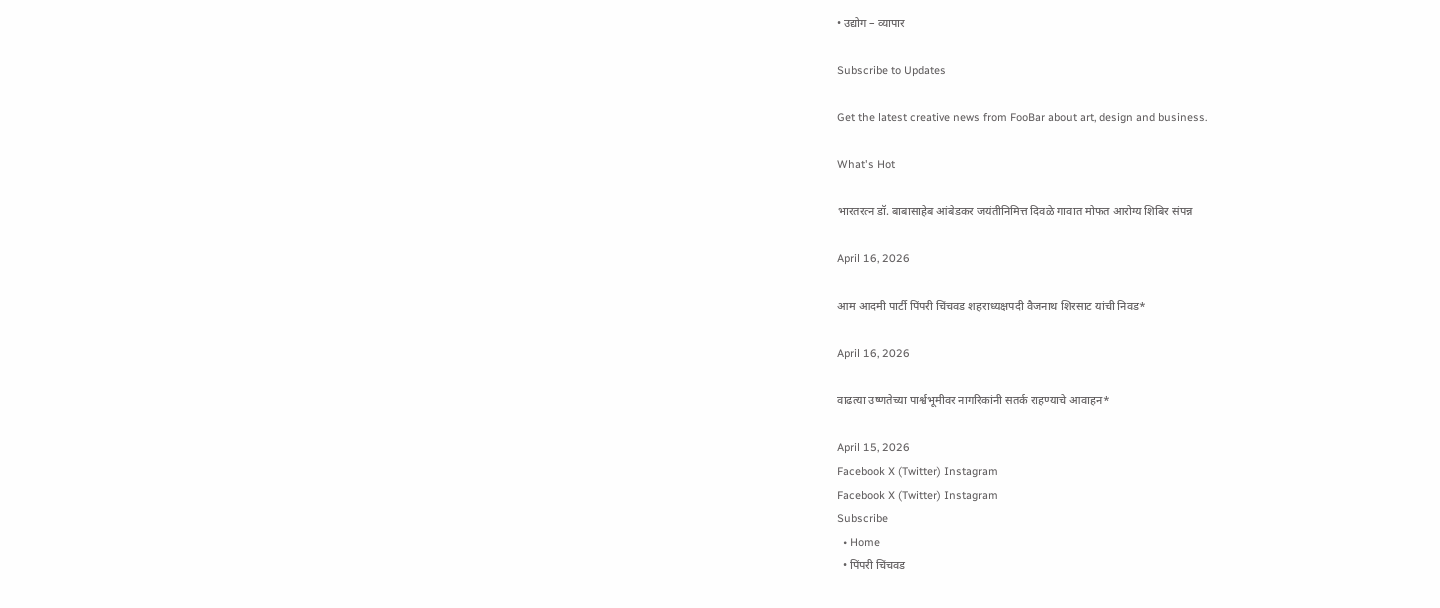• उद्योग – व्यापार

Subscribe to Updates

Get the latest creative news from FooBar about art, design and business.

What's Hot

भारतरत्न डॉ. बाबासाहेब आंबेडकर जयंतीनिमित्त दिवळे गावात मोफत आरोग्य शिबिर संपन्न

April 16, 2026

आम आदमी पार्टी पिंपरी चिंचवड शहराध्यक्षपदी वैजनाथ शिरसाट यांची निवड*

April 16, 2026

वाढत्या उष्णतेच्या पार्श्वभूमीवर नागरिकांनी सतर्क राहण्याचे आवाहन*

April 15, 2026
Facebook X (Twitter) Instagram
Facebook X (Twitter) Instagram
Subscribe
  • Home
  • पिंपरी चिंचवड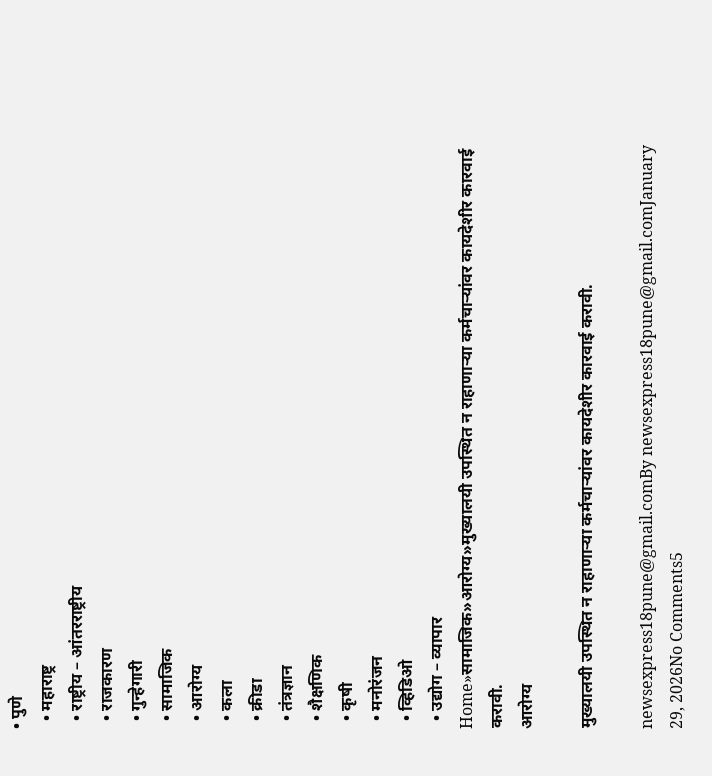• पुणे
  • महाराष्ट्र
  • राष्ट्रीय – आंतरराष्ट्रीय
  • राजकारण
  • गुन्हेगारी
  • सामाजिक
  • आरोग्य
  • कला
  • क्रीडा
  • तंत्रज्ञान
  • शैक्षणिक
  • कृषी
  • मनोरंजन
  • व्हिडिओ
  • उद्योग – व्यापार
Home»सामाजिक»आरोग्य»मुख्यालयी उपस्थित न राहाणाऱ्या कर्मचाऱ्यांवर कायदेशीर कारवाई करावी.
आरोग्य

मुख्यालयी उपस्थित न राहाणाऱ्या कर्मचाऱ्यांवर कायदेशीर कारवाई करावी.

newsexpress18pune@gmail.comBy newsexpress18pune@gmail.comJanuary 29, 2026No Comments5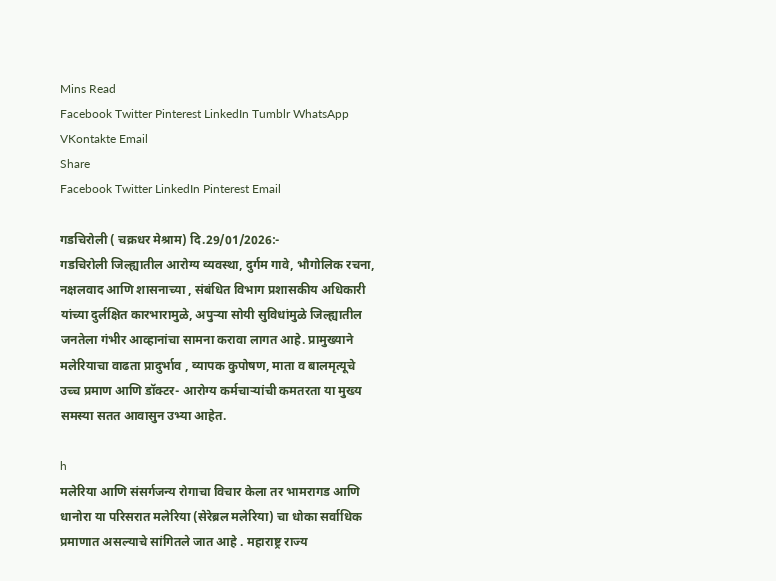Mins Read
Facebook Twitter Pinterest LinkedIn Tumblr WhatsApp VKontakte Email
Share
Facebook Twitter LinkedIn Pinterest Email

गडचिरोली ( चक्रधर मेश्राम) दि.29/01/2026:-
गडचिरोली जिल्ह्यातील आरोग्य व्यवस्था, दुर्गम गावे, भौगोलिक रचना, नक्षलवाद आणि शासनाच्या , संबंधित विभाग प्रशासकीय अधिकारी यांच्या दुर्लक्षित कारभारामुळे, अपुऱ्या सोयी सुविधांमुळे जिल्ह्यातील जनतेला गंभीर आव्हानांचा सामना करावा लागत आहे. प्रामुख्याने मलेरियाचा वाढता प्रादुर्भाव , व्यापक कुपोषण, माता व बालमृत्यूचे उच्च प्रमाण आणि डॉक्टर- आरोग्य कर्मचाऱ्यांची कमतरता या मुख्य समस्या सतत आवासुन उभ्या आहेत.

h
मलेरिया आणि संसर्गजन्य रोगाचा विचार केला तर भामरागड आणि धानोरा या परिसरात मलेरिया (सेरेब्रल मलेरिया) चा धोका सर्वाधिक प्रमाणात असल्याचे सांगितले जात आहे . महाराष्ट्र राज्य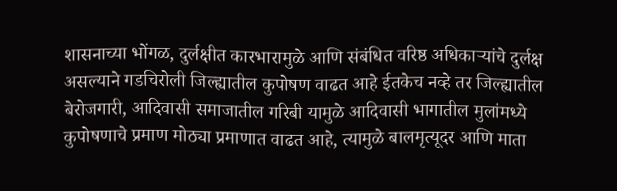शासनाच्या भोंगळ, दुर्लक्षीत कारभारामुळे आणि संबंधित वरिष्ठ अधिकाऱ्यांचे दुर्लक्ष असल्याने गडचिरोली जिल्ह्यातील कुपोषण वाढत आहे ईतकेच नव्हे तर जिल्ह्यातील बेरोजगारी, आदिवासी समाजातील गरिबी यामुळे आदिवासी भागातील मुलांमध्ये कुपोषणाचे प्रमाण मोठ्या प्रमाणात वाढत आहे, त्यामुळे बालमृत्यूदर आणि माता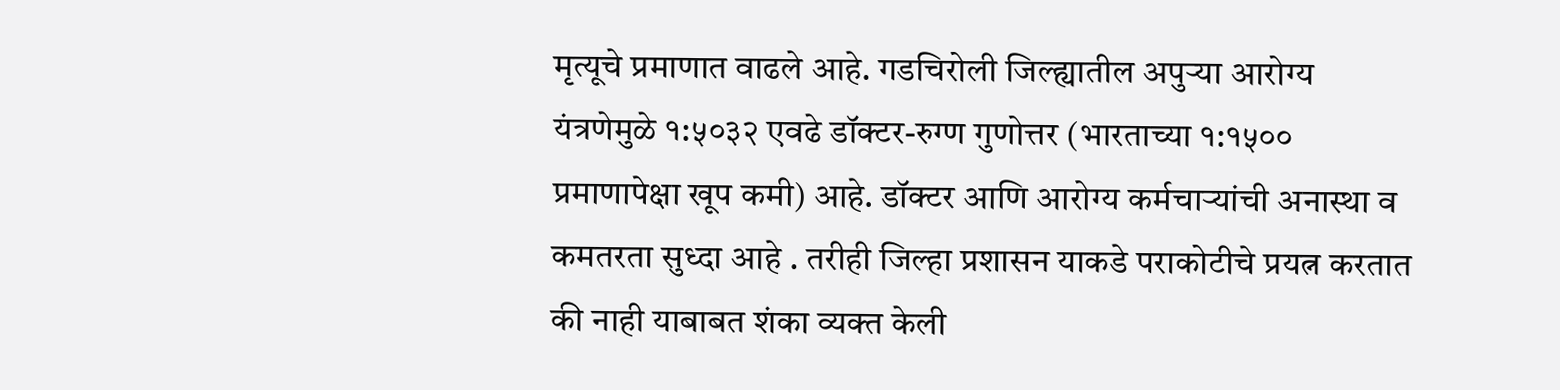मृत्यूचे प्रमाणात वाढले आहे. गडचिरोली जिल्ह्यातील अपुऱ्या आरोग्य यंत्रणेमुळे १:५०३२ एवढे डॉक्टर-रुग्ण गुणोत्तर (भारताच्या १:१५०० प्रमाणापेक्षा खूप कमी) आहे. डॉक्टर आणि आरोग्य कर्मचाऱ्यांची अनास्था व कमतरता सुध्दा आहे . तरीही जिल्हा प्रशासन याकडे पराकोटीचे प्रयत्न करतात की नाही याबाबत शंका व्यक्त केली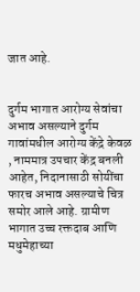जात आहे.


दुर्गम भागात आरोग्य सेवांचा अभाव असल्याने दुर्गम गावांमधील आरोग्य केंद्रे केवळ , नाममात्र उपचार केंद्र बनली आहेत, निदानासाठी सोयींचा फारच अभाव असल्याचे चित्र समोर आले आहे. ग्रामीण भागात उच्च रक्तदाब आणि मधुमेहाच्या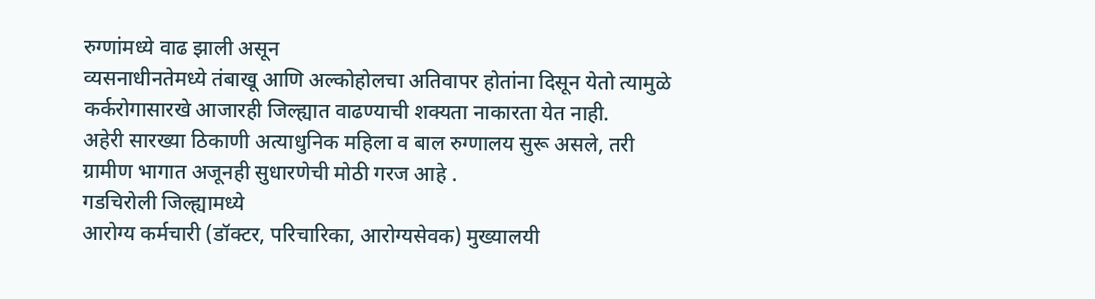रुग्णांमध्ये वाढ झाली असून
व्यसनाधीनतेमध्ये तंबाखू आणि अल्कोहोलचा अतिवापर होतांना दिसून येतो त्यामुळे कर्करोगासारखे आजारही जिल्ह्यात वाढण्याची शक्यता नाकारता येत नाही.
अहेरी सारख्या ठिकाणी अत्याधुनिक महिला व बाल रुग्णालय सुरू असले, तरी ग्रामीण भागात अजूनही सुधारणेची मोठी गरज आहे .
गडचिरोली जिल्ह्यामध्ये
आरोग्य कर्मचारी (डॉक्टर, परिचारिका, आरोग्यसेवक) मुख्यालयी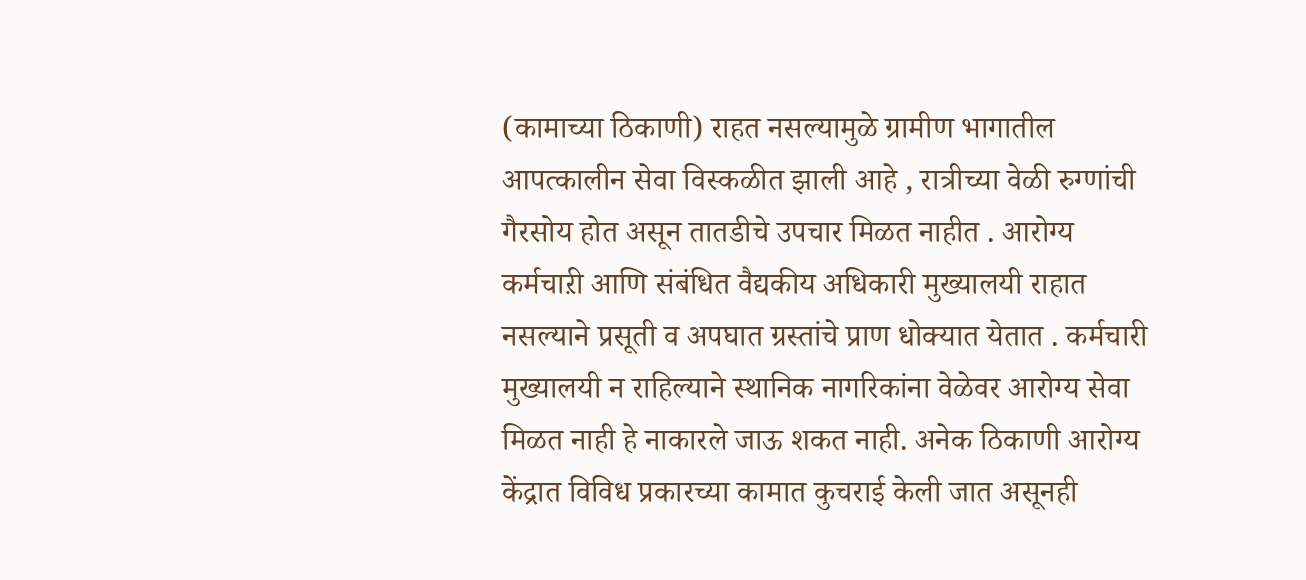(कामाच्या ठिकाणी) राहत नसल्यामुळे ग्रामीण भागातील आपत्कालीन सेवा विस्कळीत झाली आहे , रात्रीच्या वेळी रुग्णांची गैरसोय होत असून तातडीचे उपचार मिळत नाहीत . आरोग्य कर्मचाऱी आणि संबंधित वैद्यकीय अधिकारी मुख्यालयी राहात नसल्याने प्रसूती व अपघात ग्रस्तांचे प्राण धोक्यात येतात . कर्मचारी मुख्यालयी न राहिल्याने स्थानिक नागरिकांना वेळेवर आरोग्य सेवा मिळत नाही हे नाकारले जाऊ शकत नाही. अनेक ठिकाणी आरोग्य केंद्रात विविध प्रकारच्या कामात कुचराई केली जात असूनही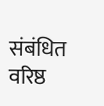संबंधित वरिष्ठ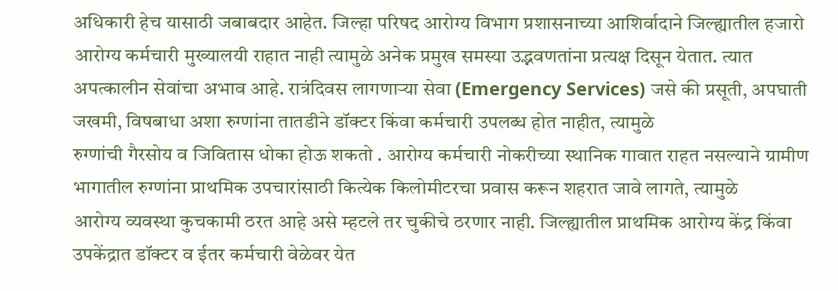अधिकारी हेच यासाठी जबाबदार आहेत. जिल्हा परिषद आरोग्य विभाग प्रशासनाच्या आशिर्वादाने जिल्ह्यातील हजारो आरोग्य कर्मचारी मुख्यालयी राहात नाही त्यामुळे अनेक प्रमुख समस्या उद्भवणतांना प्रत्यक्ष दिसून येतात. त्यात
अपत्कालीन सेवांचा अभाव आहे. रात्रंदिवस लागणाऱ्या सेवा (Emergency Services) जसे की प्रसूती, अपघाती जखमी, विषबाधा अशा रुग्णांना तातडीने डॉक्टर किंवा कर्मचारी उपलब्ध होत नाहीत, त्यामुळे
रुग्णांची गैरसोय व जिवितास धोका होऊ शकतो . आरोग्य कर्मचारी नोकरीच्या स्थानिक गावात राहत नसल्याने ग्रामीण भागातील रुग्णांना प्राथमिक उपचारांसाठी कित्येक किलोमीटरचा प्रवास करून शहरात जावे लागते, त्यामुळे
आरोग्य व्यवस्था कुचकामी ठरत आहे असे म्हटले तर चुकीचे ठरणार नाही. जिल्ह्यातील प्राथमिक आरोग्य केंद्र किंवा उपकेंद्रात डॉक्टर व ईतर कर्मचारी वेळेवर येत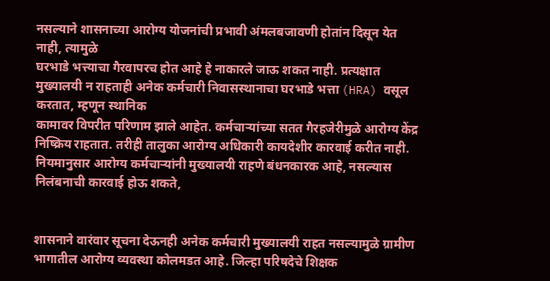नसल्याने शासनाच्या आरोग्य योजनांची प्रभावी अंमलबजावणी होतांन दिसून येत नाही, त्यामुळे
घरभाडे भत्त्याचा गैरवापरच होत आहे हे नाकारले जाऊ शकत नाही. प्रत्यक्षात मुख्यालयी न राहताही अनेक कर्मचारी निवासस्थानाचा घरभाडे भत्ता (HRA) वसूल करतात, म्हणून स्थानिक
कामावर विपरीत परिणाम झाले आहेत. कर्मचाऱ्यांच्या सतत गैरहजेरीमुळे आरोग्य केंद्र निष्क्रिय राहतात. तरीही तालुका आरोग्य अधिकारी कायदेशीर कारवाई करीत नाही. नियमानुसार आरोग्य कर्मचाऱ्यांनी मुख्यालयी राहणे बंधनकारक आहे, नसल्यास निलंबनाची कारवाई होऊ शकते,


शासनाने वारंवार सूचना देऊनही अनेक कर्मचारी मुख्यालयी राहत नसल्यामुळे ग्रामीण भागातील आरोग्य व्यवस्था कोलमडत आहे. जिल्हा परिषदेचे शिक्षक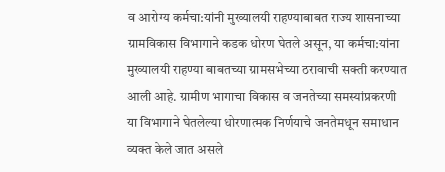व आरोग्य कर्मचा:यांनी मुख्यालयी राहण्याबाबत राज्य शासनाच्या ग्रामविकास विभागाने कडक धोरण घेतले असून, या कर्मचा:यांना मुख्यालयी राहण्या बाबतच्या ग्रामसभेच्या ठरावाची सक्ती करण्यात आली आहे. ग्रामीण भागाचा विकास व जनतेच्या समस्यांप्रकरणी या विभागाने घेतलेल्या धोरणात्मक निर्णयाचे जनतेमधून समाधान व्यक्त केले जात असले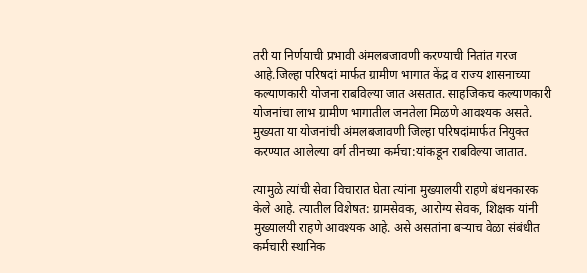तरी या निर्णयाची प्रभावी अंमलबजावणी करण्याची नितांत गरज आहे.जिल्हा परिषदां मार्फत ग्रामीण भागात केंद्र व राज्य शासनाच्या कल्याणकारी योजना राबविल्या जात असतात. साहजिकच कल्याणकारी योजनांचा लाभ ग्रामीण भागातील जनतेला मिळणे आवश्यक असते. मुख्यता या योजनांची अंमलबजावणी जिल्हा परिषदांमार्फत नियुक्त करण्यात आलेल्या वर्ग तीनच्या कर्मचा:यांकडून राबविल्या जातात.

त्यामुळे त्यांची सेवा विचारात घेता त्यांना मुख्यालयी राहणे बंधनकारक केले आहे. त्यातील विशेषत: ग्रामसेवक, आरोग्य सेवक, शिक्षक यांनी मुख्यालयी राहणे आवश्यक आहे. असे असतांना बऱ्याच वेळा संबंधीत कर्मचारी स्थानिक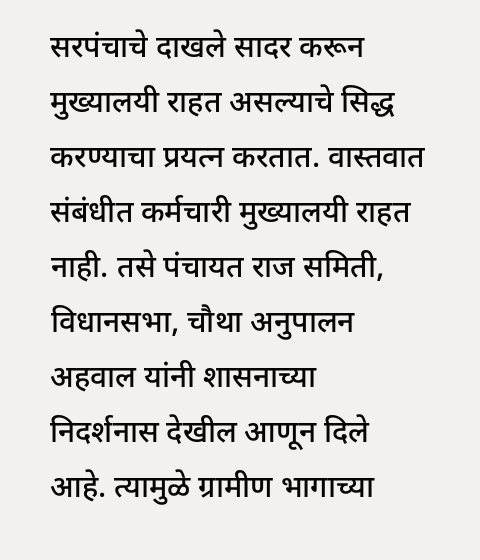सरपंचाचे दाखले सादर करून मुख्यालयी राहत असल्याचे सिद्ध करण्याचा प्रयत्न करतात. वास्तवात संबंधीत कर्मचारी मुख्यालयी राहत नाही. तसे पंचायत राज समिती, विधानसभा, चौथा अनुपालन अहवाल यांनी शासनाच्या निदर्शनास देखील आणून दिले आहे. त्यामुळे ग्रामीण भागाच्या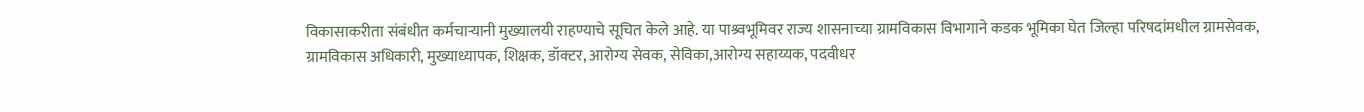विकासाकरीता संबंधीत कर्मचाऱ्यानी मुख्यालयी राहण्याचे सूचित केले आहे. या पाश्र्वभूमिवर राज्य शासनाच्या ग्रामविकास विभागाने कडक भूमिका घेत जिल्हा परिषदांमधील ग्रामसेवक, ग्रामविकास अधिकारी, मुख्याध्यापक, शिक्षक, डॉक्टर, आरोग्य सेवक, सेविका,आरोग्य सहाय्यक, पदवीधर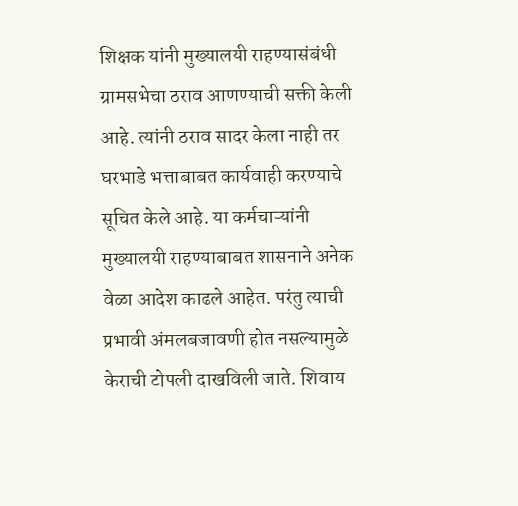शिक्षक यांनी मुख्यालयी राहण्यासंबंधी ग्रामसभेचा ठराव आणण्याची सक्ती केली आहे. त्यांनी ठराव सादर केला नाही तर घरभाडे भत्ताबाबत कार्यवाही करण्याचे सूचित केले आहे. या कर्मचाऱ्यांनी मुख्यालयी राहण्याबाबत शासनाने अनेक वेळा आदेश काढले आहेत. परंतु त्याची प्रभावी अंमलबजावणी होत नसल्यामुळे केराची टोपली दाखविली जाते. शिवाय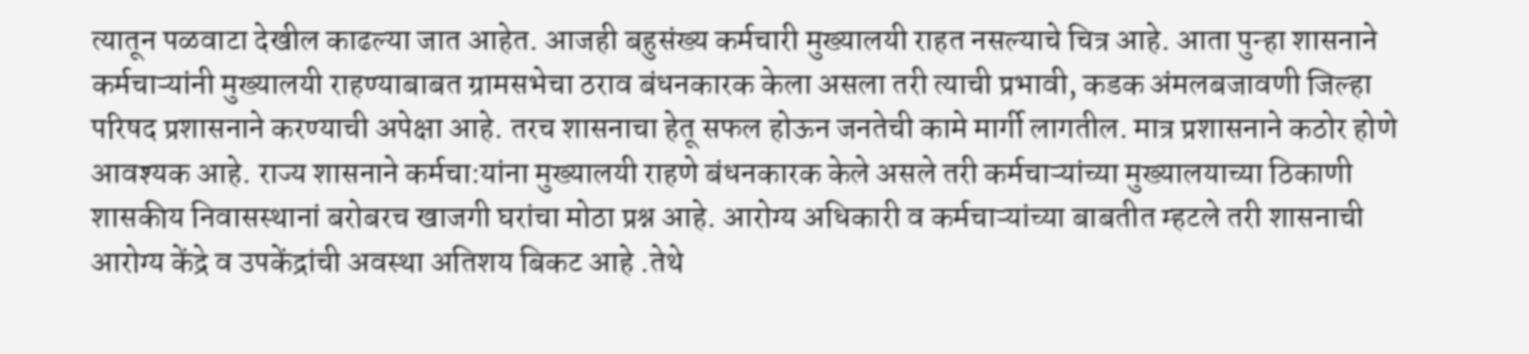त्यातून पळवाटा देखील काढल्या जात आहेत. आजही बहुसंख्य कर्मचारी मुख्यालयी राहत नसल्याचे चित्र आहे. आता पुन्हा शासनाने कर्मचाऱ्यांनी मुख्यालयी राहण्याबाबत ग्रामसभेचा ठराव बंधनकारक केला असला तरी त्याची प्रभावी, कडक अंमलबजावणी जिल्हा परिषद प्रशासनाने करण्याची अपेक्षा आहे. तरच शासनाचा हेतू सफल होऊन जनतेची कामे मार्गी लागतील. मात्र प्रशासनाने कठोर होणे आवश्यक आहे. राज्य शासनाने कर्मचा:यांना मुख्यालयी राहणे बंधनकारक केले असले तरी कर्मचाऱ्यांच्या मुख्यालयाच्या ठिकाणी शासकीय निवासस्थानां बरोबरच खाजगी घरांचा मोठा प्रश्न आहे. आरोग्य अधिकारी व कर्मचाऱ्यांच्या बाबतीत म्हटले तरी शासनाची आरोग्य केंद्रे व उपकेंद्रांची अवस्था अतिशय बिकट आहे .तेथे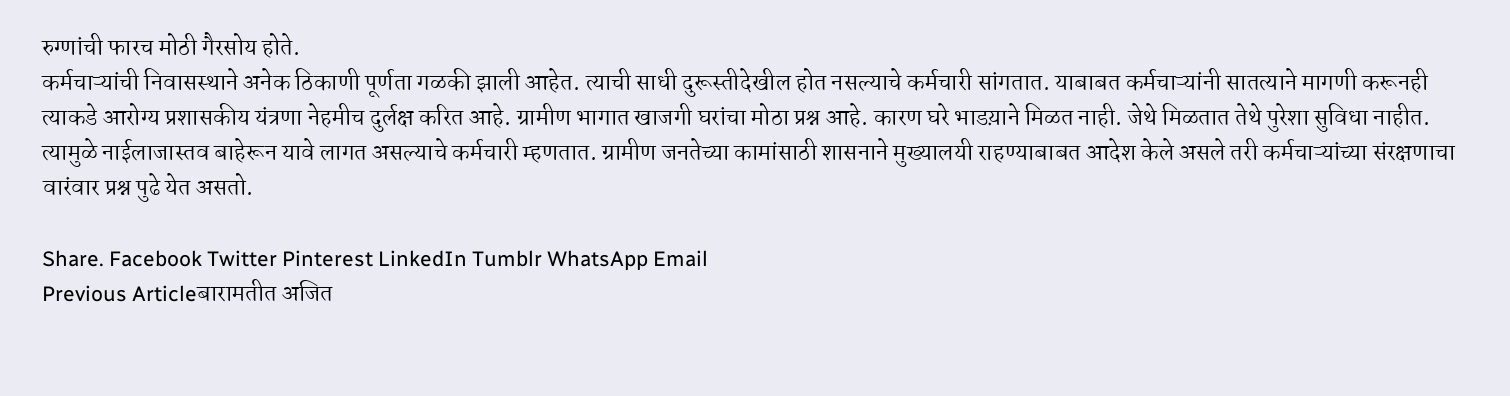रुग्णांची फारच मोठी गैरसोय होते.
कर्मचाऱ्यांची निवासस्थाने अनेक ठिकाणी पूर्णता गळकी झाली आहेत. त्याची साधी दुरूस्तीदेखील होत नसल्याचे कर्मचारी सांगतात. याबाबत कर्मचाऱ्यांनी सातत्याने मागणी करूनही त्याकडे आरोग्य प्रशासकीय यंत्रणा नेहमीच दुर्लक्ष करित आहे. ग्रामीण भागात खाजगी घरांचा मोठा प्रश्न आहे. कारण घरे भाडय़ाने मिळत नाही. जेथे मिळतात तेथे पुरेशा सुविधा नाहीत. त्यामुळे नाईलाजास्तव बाहेरून यावे लागत असल्याचे कर्मचारी म्हणतात. ग्रामीण जनतेच्या कामांसाठी शासनाने मुख्यालयी राहण्याबाबत आदेश केले असले तरी कर्मचाऱ्यांच्या संरक्षणाचा वारंवार प्रश्न पुढे येत असतो.

Share. Facebook Twitter Pinterest LinkedIn Tumblr WhatsApp Email
Previous Articleबारामतीत अजित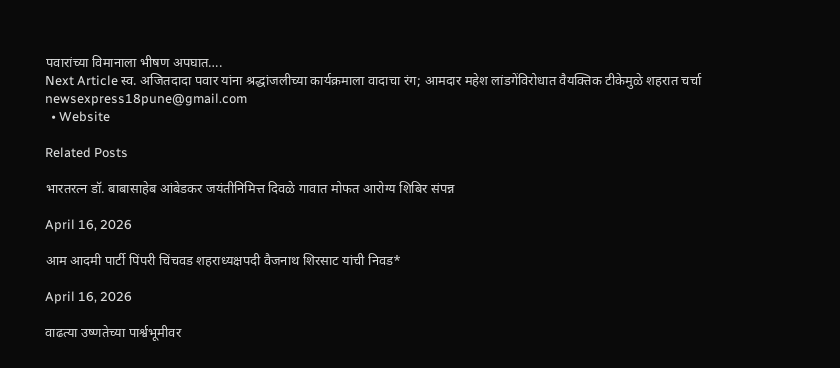पवारांच्या विमानाला भीषण अपघात….
Next Article स्व. अजितदादा पवार यांना श्रद्धांजलीच्या कार्यक्रमाला वादाचा रंग; आमदार महेश लांडगेंविरोधात वैयक्तिक टीकेमुळे शहरात चर्चा
newsexpress18pune@gmail.com
  • Website

Related Posts

भारतरत्न डॉ. बाबासाहेब आंबेडकर जयंतीनिमित्त दिवळे गावात मोफत आरोग्य शिबिर संपन्न

April 16, 2026

आम आदमी पार्टी पिंपरी चिंचवड शहराध्यक्षपदी वैजनाथ शिरसाट यांची निवड*

April 16, 2026

वाढत्या उष्णतेच्या पार्श्वभूमीवर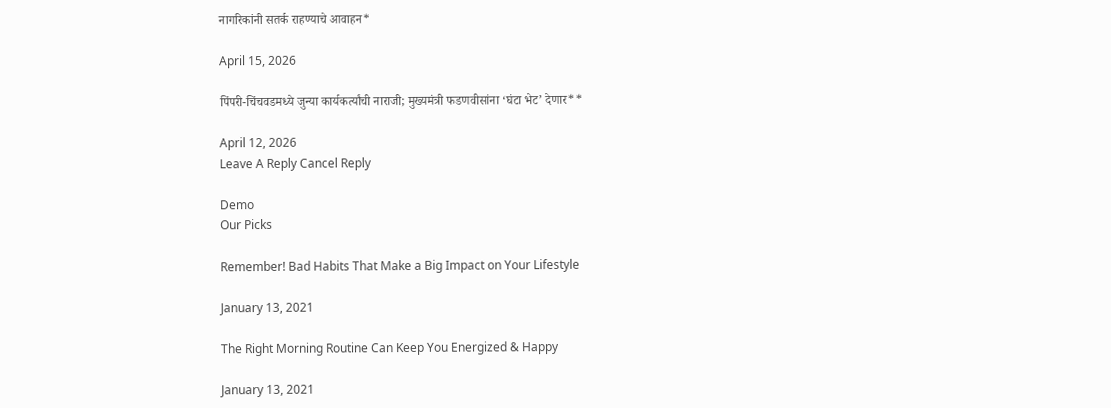नागरिकांनी सतर्क राहण्याचे आवाहन*

April 15, 2026

पिंपरी-चिंचवडमध्ये जुन्या कार्यकर्त्यांची नाराजी; मुख्यमंत्री फडणवीसांना ‘घंटा भेट’ देणार**

April 12, 2026
Leave A Reply Cancel Reply

Demo
Our Picks

Remember! Bad Habits That Make a Big Impact on Your Lifestyle

January 13, 2021

The Right Morning Routine Can Keep You Energized & Happy

January 13, 2021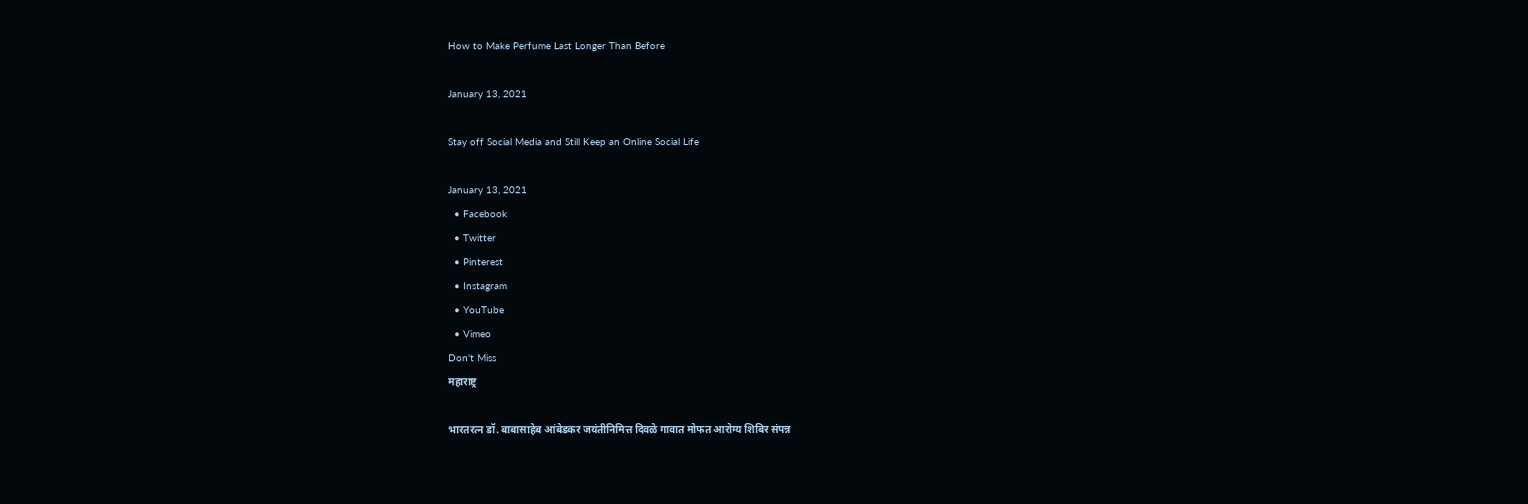How to Make Perfume Last Longer Than Before

January 13, 2021

Stay off Social Media and Still Keep an Online Social Life

January 13, 2021
  • Facebook
  • Twitter
  • Pinterest
  • Instagram
  • YouTube
  • Vimeo
Don't Miss
महाराष्ट्र

भारतरत्न डॉ. बाबासाहेब आंबेडकर जयंतीनिमित्त दिवळे गावात मोफत आरोग्य शिबिर संपन्न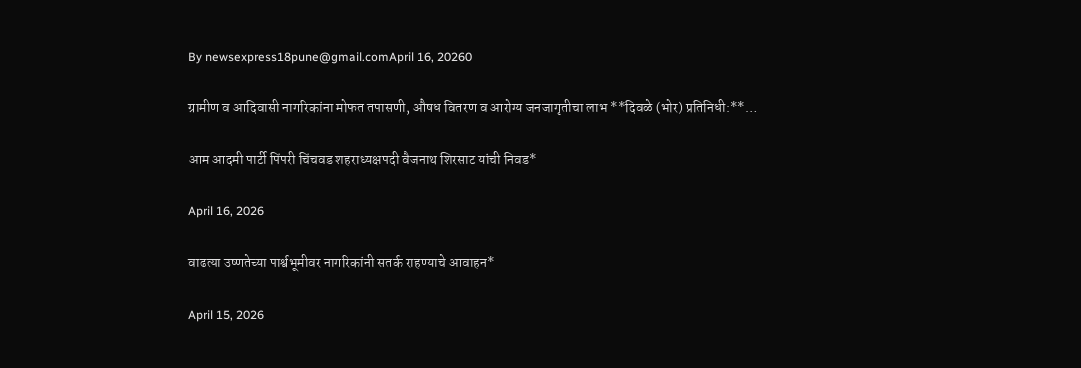By newsexpress18pune@gmail.comApril 16, 20260

ग्रामीण व आदिवासी नागरिकांना मोफत तपासणी, औषध वितरण व आरोग्य जनजागृतीचा लाभ **दिवळे (भोर) प्रतिनिधी:**…

आम आदमी पार्टी पिंपरी चिंचवड शहराध्यक्षपदी वैजनाथ शिरसाट यांची निवड*

April 16, 2026

वाढत्या उष्णतेच्या पार्श्वभूमीवर नागरिकांनी सतर्क राहण्याचे आवाहन*

April 15, 2026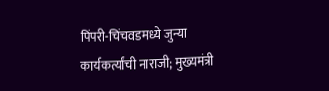पिंपरी-चिंचवडमध्ये जुन्या कार्यकर्त्यांची नाराजी; मुख्यमंत्री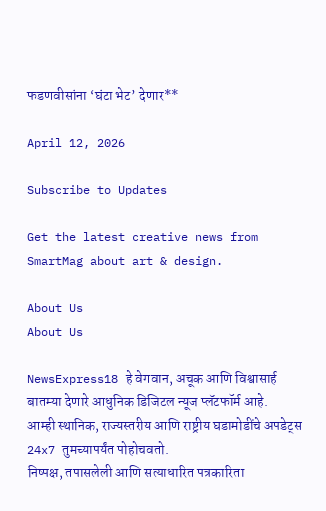फडणवीसांना ‘घंटा भेट’ देणार**

April 12, 2026

Subscribe to Updates

Get the latest creative news from SmartMag about art & design.

About Us
About Us

NewsExpress18 हे वेगवान, अचूक आणि विश्वासार्ह बातम्या देणारे आधुनिक डिजिटल न्यूज प्लॅटफॉर्म आहे.
आम्ही स्थानिक, राज्यस्तरीय आणि राष्ट्रीय घडामोडींचे अपडेट्स 24x7 तुमच्यापर्यंत पोहोचवतो.
निष्पक्ष, तपासलेली आणि सत्याधारित पत्रकारिता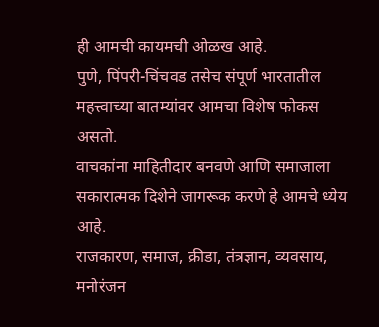ही आमची कायमची ओळख आहे.
पुणे, पिंपरी-चिंचवड तसेच संपूर्ण भारतातील महत्त्वाच्या बातम्यांवर आमचा विशेष फोकस असतो.
वाचकांना माहितीदार बनवणे आणि समाजाला सकारात्मक दिशेने जागरूक करणे हे आमचे ध्येय आहे.
राजकारण, समाज, क्रीडा, तंत्रज्ञान, व्यवसाय, मनोरंजन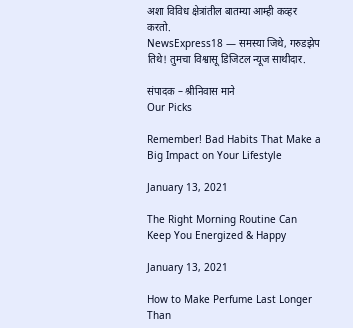अशा विविध क्षेत्रांतील बातम्या आम्ही कव्हर करतो.
NewsExpress18 — समस्या जिथे, गरुडझेप तिथे! तुमचा विश्वासू डिजिटल न्यूज साथीदार.

संपादक – श्रीनिवास माने
Our Picks

Remember! Bad Habits That Make a Big Impact on Your Lifestyle

January 13, 2021

The Right Morning Routine Can Keep You Energized & Happy

January 13, 2021

How to Make Perfume Last Longer Than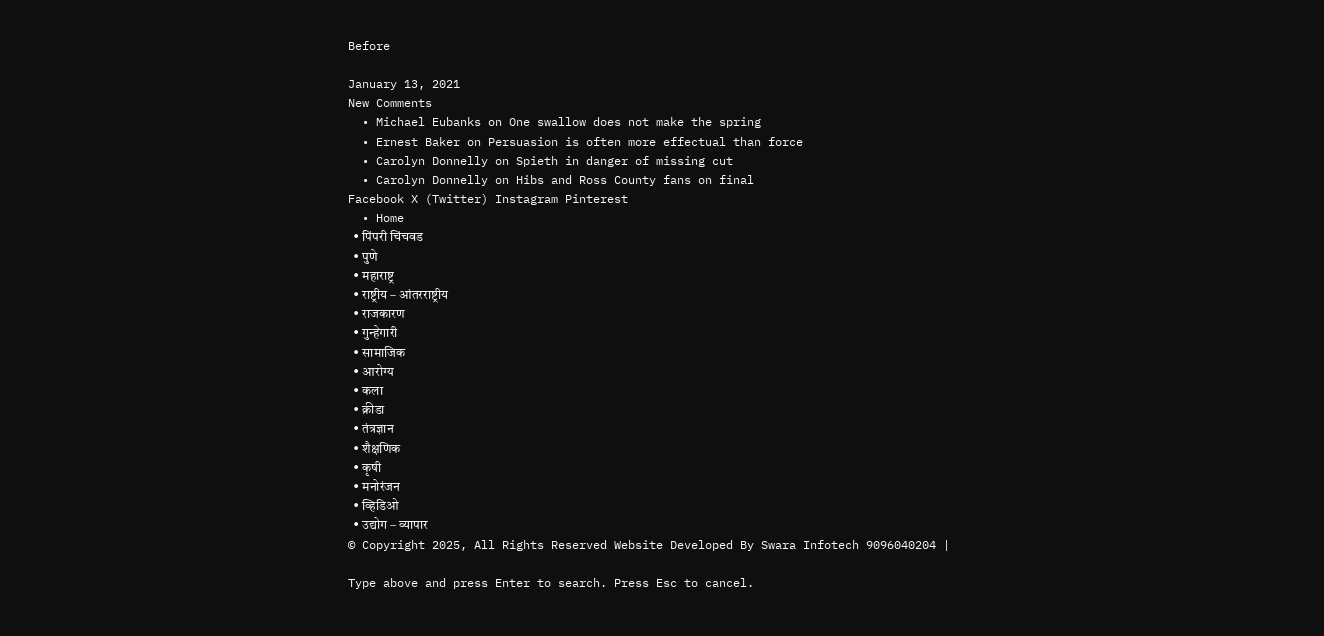Before

January 13, 2021
New Comments
  • Michael Eubanks on One swallow does not make the spring
  • Ernest Baker on Persuasion is often more effectual than force
  • Carolyn Donnelly on Spieth in danger of missing cut
  • Carolyn Donnelly on Hibs and Ross County fans on final
Facebook X (Twitter) Instagram Pinterest
  • Home
  • पिंपरी चिंचवड
  • पुणे
  • महाराष्ट्र
  • राष्ट्रीय – आंतरराष्ट्रीय
  • राजकारण
  • गुन्हेगारी
  • सामाजिक
  • आरोग्य
  • कला
  • क्रीडा
  • तंत्रज्ञान
  • शैक्षणिक
  • कृषी
  • मनोरंजन
  • व्हिडिओ
  • उद्योग – व्यापार
© Copyright 2025, All Rights Reserved Website Developed By Swara Infotech 9096040204 |

Type above and press Enter to search. Press Esc to cancel.